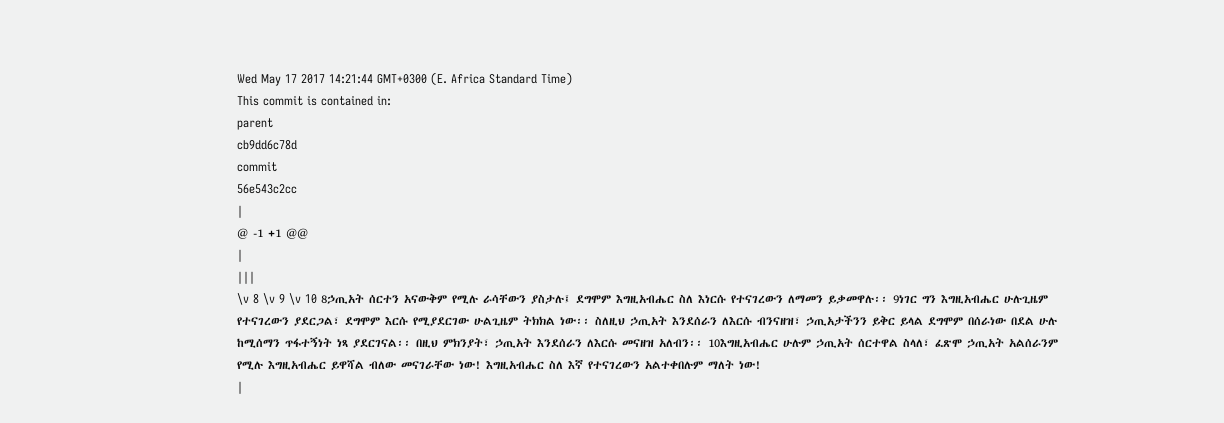Wed May 17 2017 14:21:44 GMT+0300 (E. Africa Standard Time)
This commit is contained in:
parent
cb9dd6c78d
commit
56e543c2cc
|
@ -1 +1 @@
|
|||
\v 8 \v 9 \v 10 8ኃጢአት ሰርተን አናውቅም የሚሉ ራሳቸውን ያስታሉ፤ ደግሞም እግዚአብሔር ስለ እነርሱ የተናገረውን ለማመን ይቃመዋሉ፡፡ 9ነገር ግን እግዚአብሔር ሁሉጊዜም የተናገረውን ያደርጋል፣ ደግሞም እርሱ የሚያደርገው ሁልጊዜም ትክክል ነው፡፡ ስለዚህ ኃጢአት እንደሰራን ለእርሱ ብንናዘዝ፣ ኃጢአታችንን ይቅር ይላል ደግሞም በሰራነው በደል ሁሉ ከሚሰማን ጥፋተኝነት ነጻ ያደርገናል፡፡ በዚህ ምክንያት፣ ኃጢአት እንደሰራን ለእርሱ መናዘዝ አለብን፡፡ 10እግዚአብሔር ሁሉም ኃጢአት ሰርተዋል ስላለ፣ ፈጽሞ ኃጢአት አልሰራንም የሚሉ እግዚአብሔር ይዋሻል ብለው መናገራቸው ነው! እግዚአብሔር ስለ እኛ የተናገረውን አልተቀበሉም ማለት ነው!
|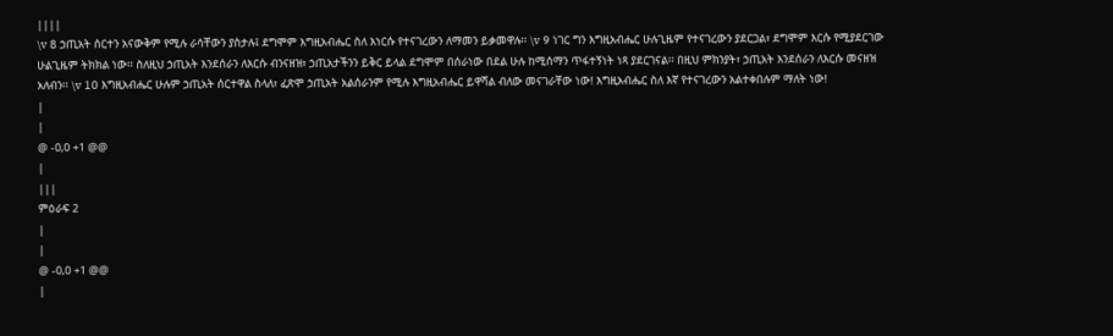||||
\v 8 ኃጢአት ሰርተን አናውቅም የሚሉ ራሳቸውን ያስታሉ፤ ደግሞም እግዚአብሔር ስለ እነርሱ የተናገረውን ለማመን ይቃመዋሉ፡፡ \v 9 ነገር ግን እግዚአብሔር ሁሉጊዜም የተናገረውን ያደርጋል፣ ደግሞም እርሱ የሚያደርገው ሁልጊዜም ትክክል ነው፡፡ ስለዚህ ኃጢአት እንደሰራን ለእርሱ ብንናዘዝ፣ ኃጢአታችንን ይቅር ይላል ደግሞም በሰራነው በደል ሁሉ ከሚሰማን ጥፋተኝነት ነጻ ያደርገናል፡፡ በዚህ ምክንያት፣ ኃጢአት እንደሰራን ለእርሱ መናዘዝ አለብን፡፡ \v 10 እግዚአብሔር ሁሉም ኃጢአት ሰርተዋል ስላለ፣ ፈጽሞ ኃጢአት አልሰራንም የሚሉ እግዚአብሔር ይዋሻል ብለው መናገራቸው ነው! እግዚአብሔር ስለ እኛ የተናገረውን አልተቀበሉም ማለት ነው!
|
|
@ -0,0 +1 @@
|
|||
ምዕራፍ 2
|
|
@ -0,0 +1 @@
|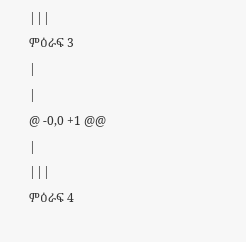|||
ምዕራፍ 3
|
|
@ -0,0 +1 @@
|
|||
ምዕራፍ 4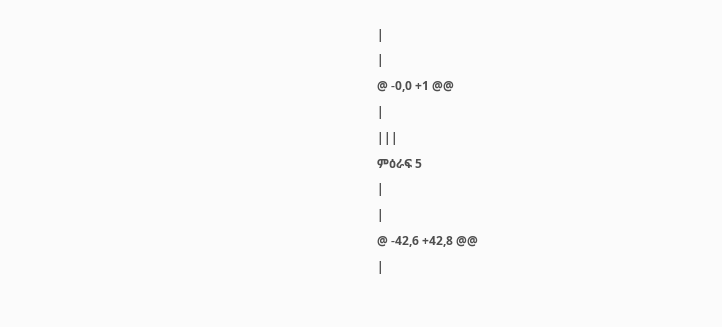|
|
@ -0,0 +1 @@
|
|||
ምዕራፍ 5
|
|
@ -42,6 +42,8 @@
|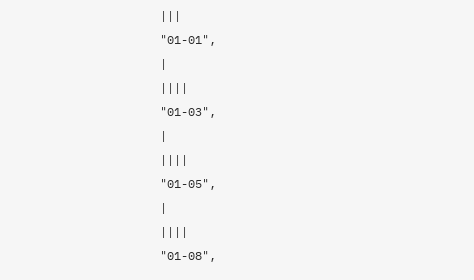|||
"01-01",
|
||||
"01-03",
|
||||
"01-05",
|
||||
"01-08",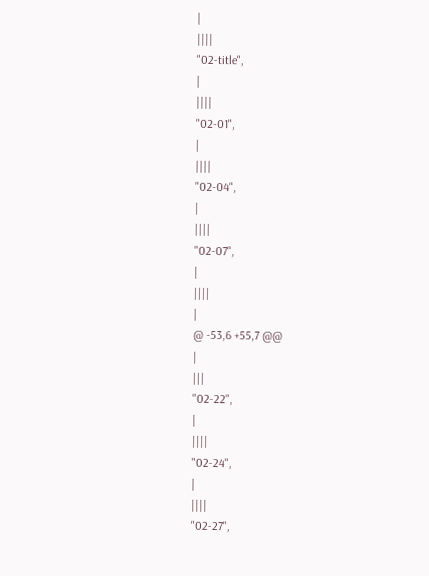|
||||
"02-title",
|
||||
"02-01",
|
||||
"02-04",
|
||||
"02-07",
|
||||
|
@ -53,6 +55,7 @@
|
|||
"02-22",
|
||||
"02-24",
|
||||
"02-27",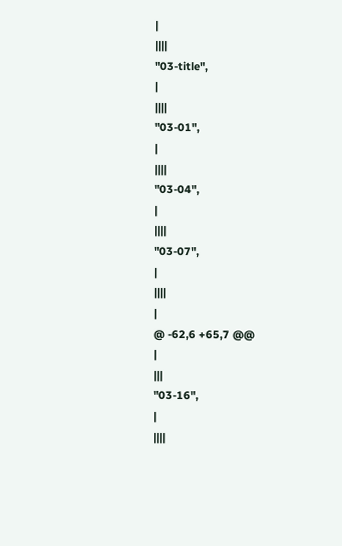|
||||
"03-title",
|
||||
"03-01",
|
||||
"03-04",
|
||||
"03-07",
|
||||
|
@ -62,6 +65,7 @@
|
|||
"03-16",
|
||||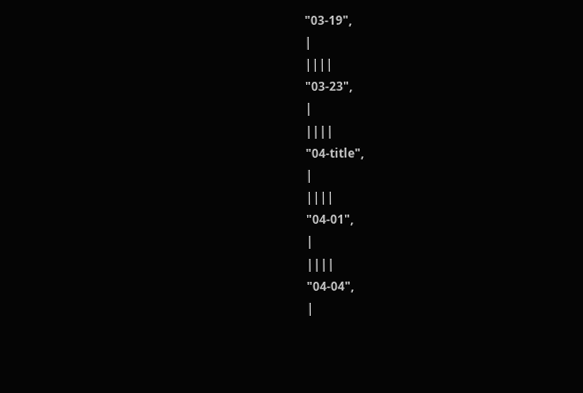"03-19",
|
||||
"03-23",
|
||||
"04-title",
|
||||
"04-01",
|
||||
"04-04",
|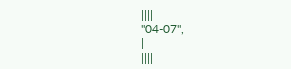||||
"04-07",
|
||||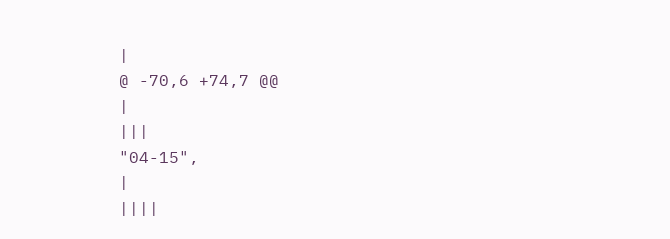|
@ -70,6 +74,7 @@
|
|||
"04-15",
|
||||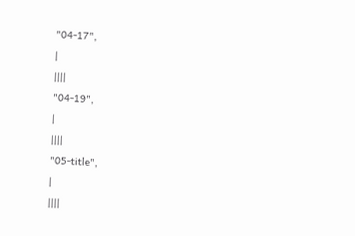"04-17",
|
||||
"04-19",
|
||||
"05-title",
|
||||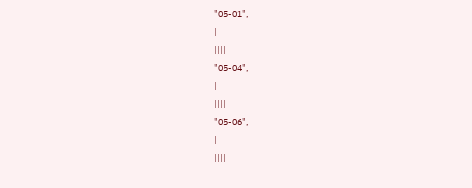"05-01",
|
||||
"05-04",
|
||||
"05-06",
|
||||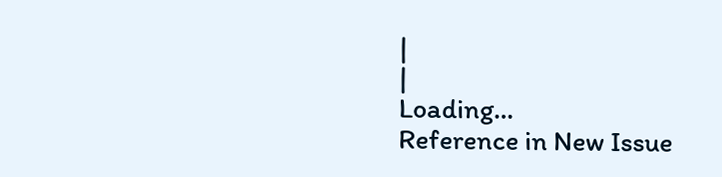|
|
Loading…
Reference in New Issue